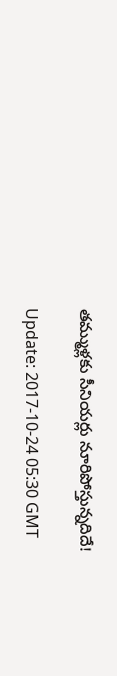తమ్ముళ్లకు సీనియర్లు నూరిపోస్తున్నదిదే!

Update: 2017-10-24 05:30 GMT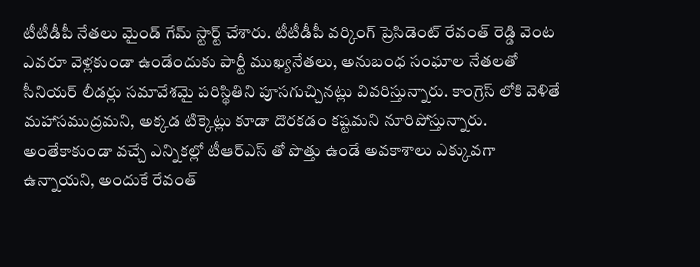టీటీడీపీ నేతలు మైండ్ గేమ్ స్టార్ట్ చేశారు. టీటీడీపీ వర్కింగ్ ప్రెసిడెంట్ రేవంత్ రెడ్డి వెంట ఎవరూ వెళ్లకుండా ఉండేందుకు పార్టీ ముఖ్యనేతలు, అనుబంధ సంఘాల నేతలతో సీనియర్ లీడర్లు సమావేశమై పరిస్థితిని పూసగుచ్చినట్లు వివరిస్తున్నారు. కాంగ్రెస్ లోకి వెళితే మహాసముద్రమని, అక్కడ టిక్కెట్లు కూడా దొరకడం కష్టమని నూరిపోస్తున్నారు. అంతేకాకుండా వచ్చే ఎన్నికల్లో టీఆర్ఎస్ తో పొత్తు ఉండే అవకాశాలు ఎక్కువగా ఉన్నాయని, అందుకే రేవంత్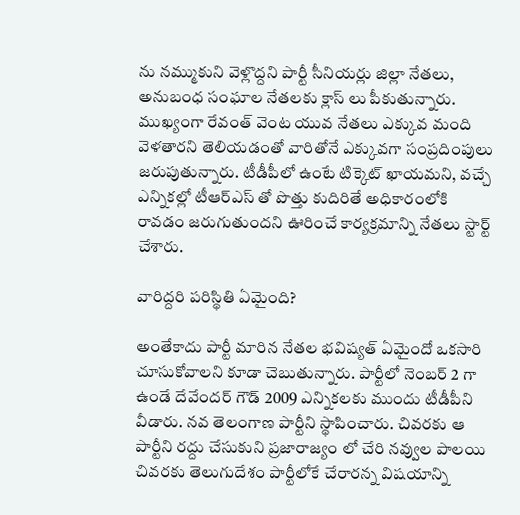ను నమ్ముకుని వెళ్లొద్దని పార్టీ సీనియర్లు జిల్లా నేతలు, అనుబంధ సంఘాల నేతలకు క్లాస్ లు పీకుతున్నారు. ముఖ్యంగా రేవంత్ వెంట యువ నేతలు ఎక్కువ మంది వెళతారని తెలియడంతో వారితోనే ఎక్కువగా సంప్రదింపులు జరుపుతున్నారు. టీడీపీలో ఉంటే టిక్కెట్ ఖాయమని, వచ్చే ఎన్నికల్లో టీఆర్ఎస్ తో పొత్తు కుదిరితే అధికారంలోకి రావడం జరుగుతుందని ఊరించే కార్యక్రమాన్ని నేతలు స్టార్ట్ చేశారు.

వారిద్దరి పరిస్థితి ఏమైంది?

అంతేకాదు పార్టీ మారిన నేతల భవిష్యత్ ఏమైందో ఒకసారి చూసుకోవాలని కూడా చెబుతున్నారు. పార్టీలో నెంబర్ 2 గా ఉండే దేవేందర్ గౌడ్ 2009 ఎన్నికలకు ముందు టీడీపీని వీడారు. నవ తెలంగాణ పార్టీని స్థాపించారు. చివరకు ఆ పార్టీని రద్దు చేసుకుని ప్రజారాజ్యం లో చేరి నవ్వుల పాలయి చివరకు తెలుగుదేశం పార్టీలోకే చేరారన్న విషయాన్ని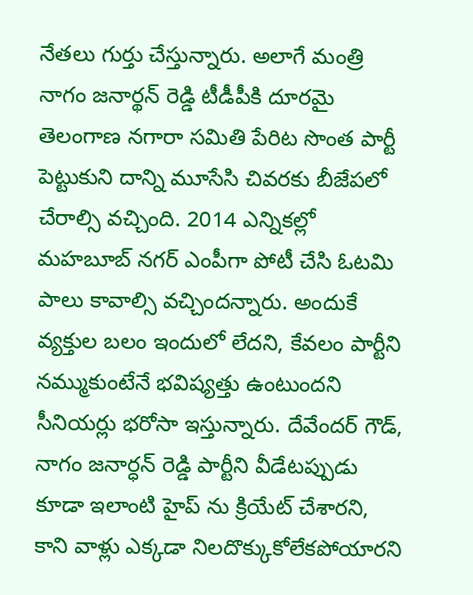నేతలు గుర్తు చేస్తున్నారు. అలాగే మంత్రి నాగం జనార్థన్ రెడ్డి టీడీపీకి దూరమై తెలంగాణ నగారా సమితి పేరిట సొంత పార్టీ పెట్టుకుని దాన్ని మూసేసి చివరకు బీజేపలో చేరాల్సి వచ్చింది. 2014 ఎన్నికల్లో మహబూబ్ నగర్ ఎంపీగా పోటీ చేసి ఓటమి పాలు కావాల్సి వచ్చిందన్నారు. అందుకే వ్యక్తుల బలం ఇందులో లేదని, కేవలం పార్టీని నమ్ముకుంటేనే భవిష్యత్తు ఉంటుందని సీనియర్లు భరోసా ఇస్తున్నారు. దేవేందర్ గౌడ్, నాగం జనార్ధన్ రెడ్డి పార్టీని వీడేటప్పుడు కూడా ఇలాంటి హైప్ ను క్రియేట్ చేశారని, కాని వాళ్లు ఎక్కడా నిలదొక్కుకోలేకపోయారని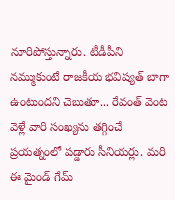నూరిపోస్తున్నారు. టీడీపీని నమ్ముకుంటే రాజకీయ భవిష్యత్ బాగా ఉంటుందని చెబుతూ... రేవంత్ వెంట వెళ్లే వారి సంఖ్యను తగ్గించే ప్రయత్నంలో పడ్డారు సీనియర్లు. మరి ఈ మైండ్ గేమ్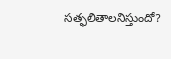సత్ఫలితాలనిస్తుందో?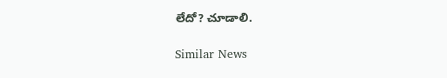లేదో? చూడాలి.

Similar News